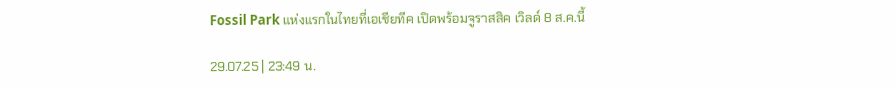Fossil Park แห่งแรกในไทยที่เอเชียทีค เปิดพร้อมจูราสสิค เวิลด์ 8 ส.ค.นี้

29.07.25 | 23:49 น.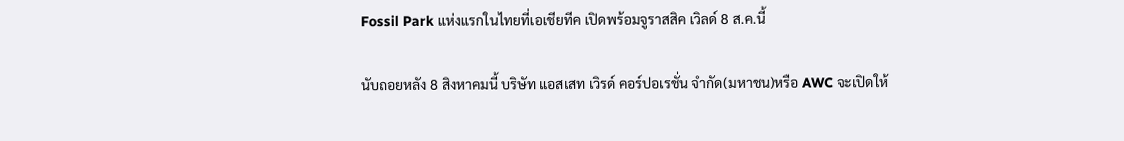Fossil Park แห่งแรกในไทยที่เอเชียทีค เปิดพร้อมจูราสสิค เวิลด์ 8 ส.ค.นี้

นับถอยหลัง 8 สิงหาคมนี้ บริษัท แอสเสท เวิรด์ คอร์ปอเรชั่น จำกัด(มหาชน)หรือ AWC จะเปิดให้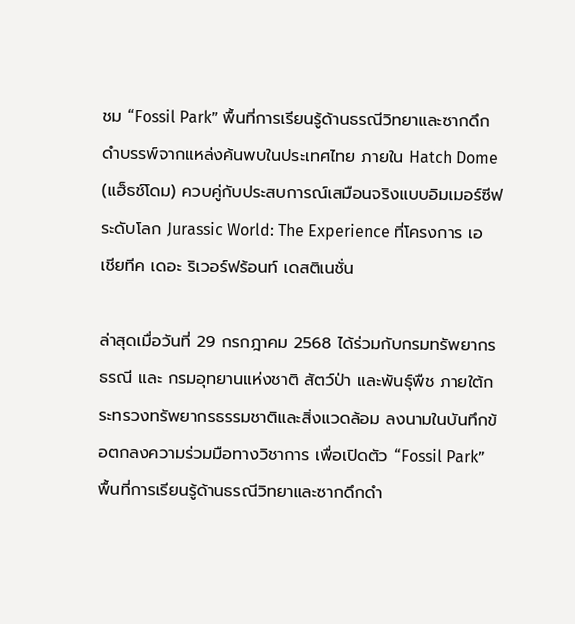ชม “Fossil Park” พื้นที่การเรียนรู้ด้านธรณีวิทยาและซากดึกดำบรรพ์จากแหล่งค้นพบในประเทศไทย ภายใน Hatch Dome (แฮ็ธช์โดม) ควบคู่กับประสบการณ์เสมือนจริงแบบอิมเมอร์ซีฟระดับโลก Jurassic World: The Experience ที่โครงการ เอเชียทีค เดอะ ริเวอร์ฟร้อนท์ เดสติเนชั่น

ล่าสุดเมื่อวันที่ 29 กรกฎาคม 2568 ได้ร่วมกับกรมทรัพยากรธรณี และ กรมอุทยานแห่งชาติ สัตว์ป่า และพันธุ์พืช ภายใต้กระทรวงทรัพยากรธรรมชาติและสิ่งแวดล้อม ลงนามในบันทึกข้อตกลงความร่วมมือทางวิชาการ เพื่อเปิดตัว “Fossil Park” พื้นที่การเรียนรู้ด้านธรณีวิทยาและซากดึกดำ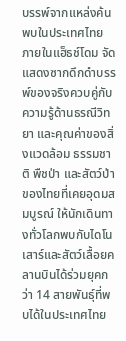บรรพ์จากแหล่งค้นพบในประเทศไทย ภายในแฮ็ธช์โดม จัดแสดงซากดึกดำบรรพ์ของจริงควบคู่กับความรู้ด้านธรณีวิทยา และคุณค่าของสิ่งแวดล้อม ธรรมชาติ พืชป่า และสัตว์ป่าของไทยที่เคยอุดมสมบูรณ์ ให้นักเดินทางทั่วโลกพบกับไดโนเสาร์และสัตว์เลื้อยคลานบินได้ร่วมยุคกว่า 14 สายพันธุ์ที่พบได้ในประเทศไทย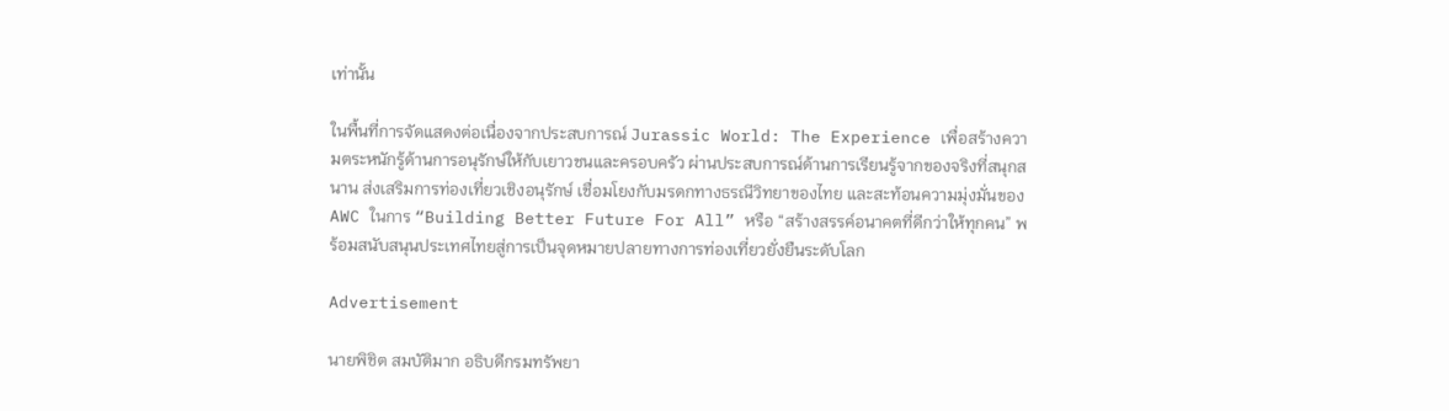เท่านั้น

ในพื้นที่การจัดแสดงต่อเนื่องจากประสบการณ์ Jurassic World: The Experience เพื่อสร้างความตระหนักรู้ด้านการอนุรักษ์ให้กับเยาวชนและครอบครัว ผ่านประสบการณ์ด้านการเรียนรู้จากของจริงที่สนุกสนาน ส่งเสริมการท่องเที่ยวเชิงอนุรักษ์ เชื่อมโยงกับมรดกทางธรณีวิทยาของไทย และสะท้อนความมุ่งมั่นของ AWC ในการ “Building Better Future For All” หรือ “สร้างสรรค์อนาคตที่ดีกว่าให้ทุกคน” พร้อมสนับสนุนประเทศไทยสู่การเป็นจุดหมายปลายทางการท่องเที่ยวยั่งยืนระดับโลก

Advertisement

นายพิชิต สมบัติมาก อธิบดีกรมทรัพยา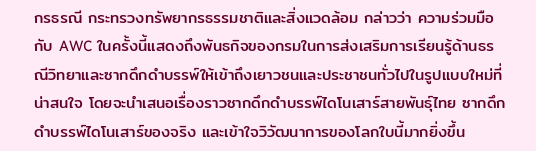กรธรณี กระทรวงทรัพยากรธรรมชาติและสิ่งแวดล้อม กล่าวว่า ความร่วมมือกับ AWC ในครั้งนี้แสดงถึงพันธกิจของกรมในการส่งเสริมการเรียนรู้ด้านธรณีวิทยาและซากดึกดำบรรพ์ให้เข้าถึงเยาวชนและประชาชนทั่วไปในรูปแบบใหม่ที่น่าสนใจ โดยจะนำเสนอเรื่องราวซากดึกดำบรรพ์ไดโนเสาร์สายพันธุ์ไทย ซากดึกดำบรรพ์ไดโนเสาร์ของจริง และเข้าใจวิวัฒนาการของโลกใบนี้มากยิ่งขึ้น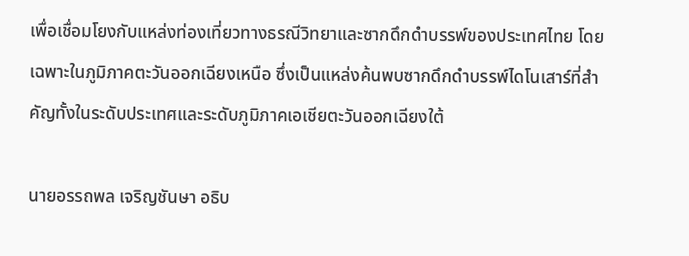เพื่อเชื่อมโยงกับแหล่งท่องเที่ยวทางธรณีวิทยาและซากดึกดำบรรพ์ของประเทศไทย โดยเฉพาะในภูมิภาคตะวันออกเฉียงเหนือ ซึ่งเป็นแหล่งค้นพบซากดึกดำบรรพ์ไดโนเสาร์ที่สำคัญทั้งในระดับประเทศและระดับภูมิภาคเอเชียตะวันออกเฉียงใต้

นายอรรถพล เจริญชันษา อธิบ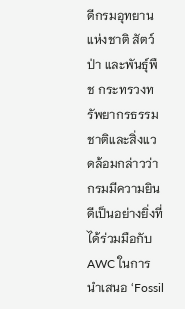ดีกรมอุทยานแห่งชาติ สัตว์ป่า และพันธุ์พืช กระทรวงทรัพยากรธรรมชาติและสิ่งแวดล้อมกล่าวว่า กรมมีความยินดีเป็นอย่างยิ่งที่ได้ร่วมมือกับ AWC ในการนำเสนอ ‘Fossil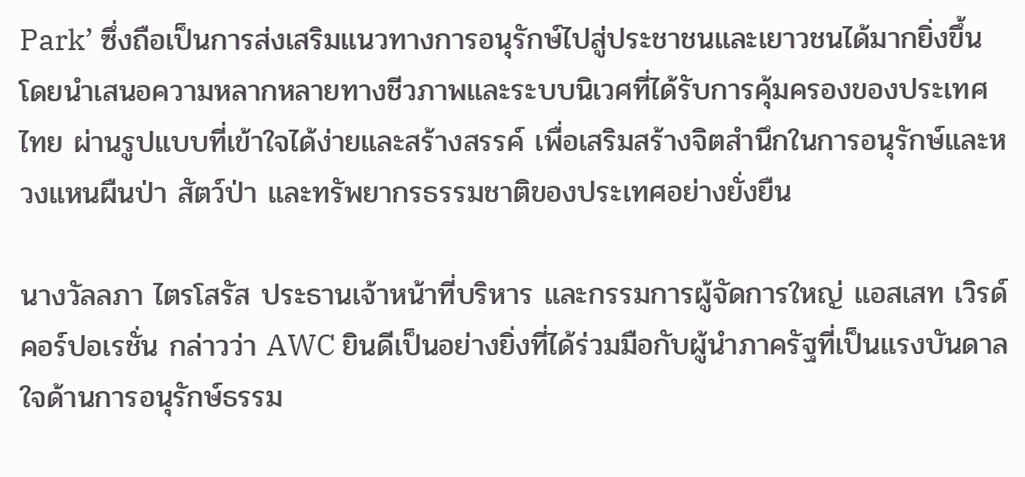Park’ ซึ่งถือเป็นการส่งเสริมแนวทางการอนุรักษ์ไปสู่ประชาชนและเยาวชนได้มากยิ่งขึ้น โดยนำเสนอความหลากหลายทางชีวภาพและระบบนิเวศที่ได้รับการคุ้มครองของประเทศไทย ผ่านรูปแบบที่เข้าใจได้ง่ายและสร้างสรรค์ เพื่อเสริมสร้างจิตสำนึกในการอนุรักษ์และหวงแหนผืนป่า สัตว์ป่า และทรัพยากรธรรมชาติของประเทศอย่างยั่งยืน

นางวัลลภา ไตรโสรัส ประธานเจ้าหน้าที่บริหาร และกรรมการผู้จัดการใหญ่ แอสเสท เวิรด์ คอร์ปอเรชั่น กล่าวว่า AWC ยินดีเป็นอย่างยิ่งที่ได้ร่วมมือกับผู้นำภาครัฐที่เป็นแรงบันดาลใจด้านการอนุรักษ์ธรรม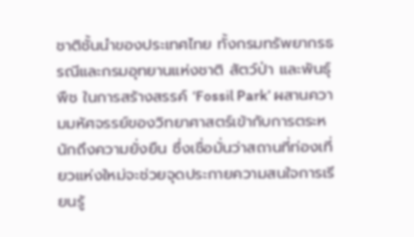ชาติชั้นนำของประเทศไทย ทั้งกรมทรัพยากรธรณีและกรมอุทยานแห่งชาติ สัตว์ป่า และพันธุ์พืช ในการสร้างสรรค์ ‘Fossil Park’ ผสานความมหัศจรรย์ของวิทยาศาสตร์เข้ากับการตระหนักถึงความยั่งยืน ซึ่งเชื่อมั่นว่าสถานที่ท่องเที่ยวแห่งใหม่จะช่วยจุดประกายความสนใจการเรียนรู้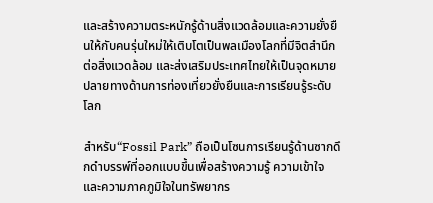และสร้างความตระหนักรู้ด้านสิ่งแวดล้อมและความยั่งยืนให้กับคนรุ่นใหม่ให้เติบโตเป็นพลเมืองโลกที่มีจิตสำนึกต่อสิ่งแวดล้อม และส่งเสริมประเทศไทยให้เป็นจุดหมายปลายทางด้านการท่องเที่ยวยั่งยืนและการเรียนรู้ระดับโลก

สำหรับ“Fossil Park” ถือเป็นโซนการเรียนรู้ด้านซากดึกดำบรรพ์ที่ออกแบบขึ้นเพื่อสร้างความรู้ ความเข้าใจ และความภาคภูมิใจในทรัพยากร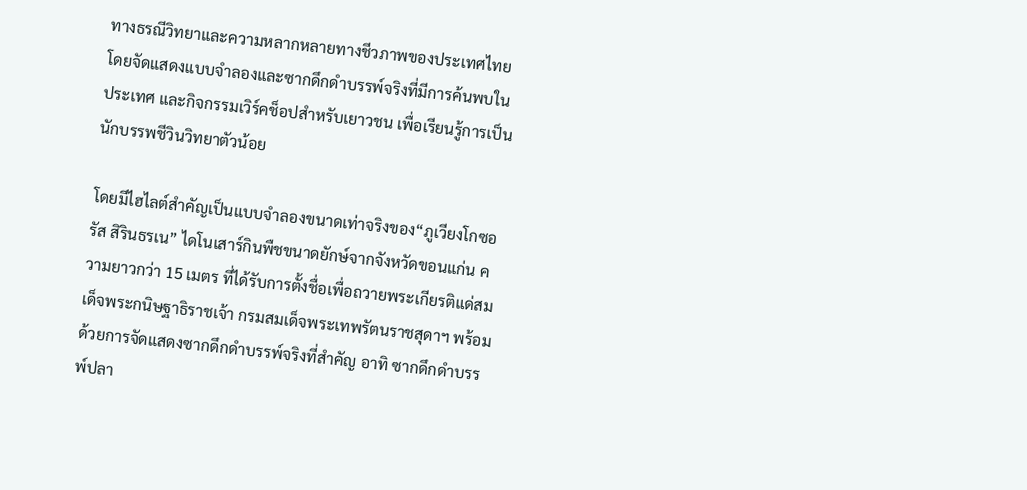ทางธรณีวิทยาและความหลากหลายทางชีวภาพของประเทศไทย โดยจัดแสดงแบบจำลองและซากดึกดำบรรพ์จริงที่มีการค้นพบในประเทศ และกิจกรรมเวิร์คช็อปสำหรับเยาวชน เพื่อเรียนรู้การเป็นนักบรรพชีวินวิทยาตัวน้อย

โดยมีไฮไลต์สำคัญเป็นแบบจำลองขนาดเท่าจริงของ“ภูเวียงโกซอรัส สิรินธรเน” ไดโนเสาร์กินพืชขนาดยักษ์จากจังหวัดขอนแก่น ความยาวกว่า 15 เมตร ที่ได้รับการตั้งชื่อเพื่อถวายพระเกียรติแด่สมเด็จพระกนิษฐาธิราชเจ้า กรมสมเด็จพระเทพรัตนราชสุดาฯ พร้อมด้วยการจัดแสดงซากดึกดำบรรพ์จริงที่สำคัญ อาทิ ซากดึกดำบรรพ์ปลา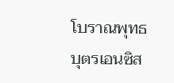โบราณพุทธบุตรเอนซิส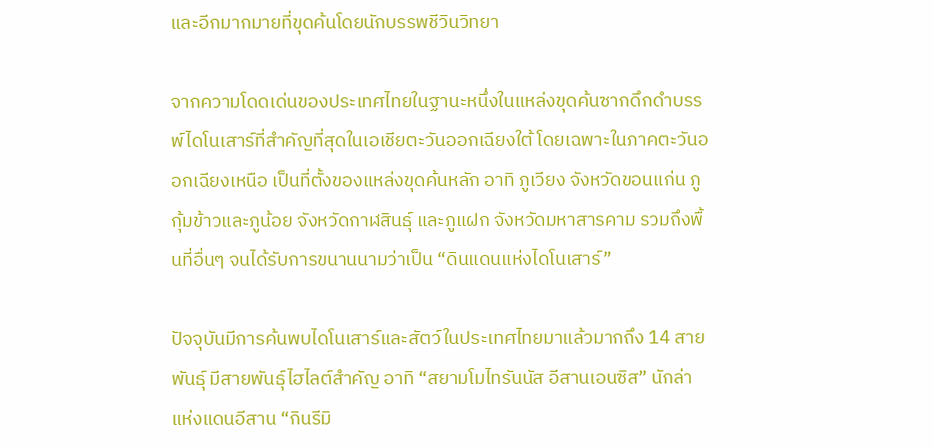และอีกมากมายที่ขุดค้นโดยนักบรรพชีวินวิทยา

จากความโดดเด่นของประเทศไทยในฐานะหนึ่งในแหล่งขุดค้นซากดึกดำบรรพ์ไดโนเสาร์ที่สำคัญที่สุดในเอเชียตะวันออกเฉียงใต้ โดยเฉพาะในภาคตะวันออกเฉียงเหนือ เป็นที่ตั้งของแหล่งขุดค้นหลัก อาทิ ภูเวียง จังหวัดขอนแก่น ภูกุ้มข้าวและภูน้อย จังหวัดกาฬสินธุ์ และภูแฝก จังหวัดมหาสารคาม รวมถึงพื้นที่อื่นๆ จนได้รับการขนานนามว่าเป็น “ดินแดนแห่งไดโนเสาร์”

ปัจจุบันมีการค้นพบไดโนเสาร์และสัตว์ในประเทศไทยมาแล้วมากถึง 14 สายพันธุ์ มีสายพันธุ์ไฮไลต์สำคัญ อาทิ “สยามโมไทรันนัส อีสานเอนซิส” นักล่าแห่งแดนอีสาน “กินรีมิ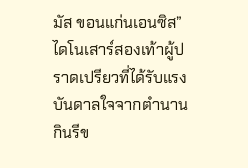มัส ขอนแก่นเอนซิส” ไดโนเสาร์สองเท้าผู้ปราดเปรียวที่ได้รับแรงบันดาลใจจากตำนานกินรีข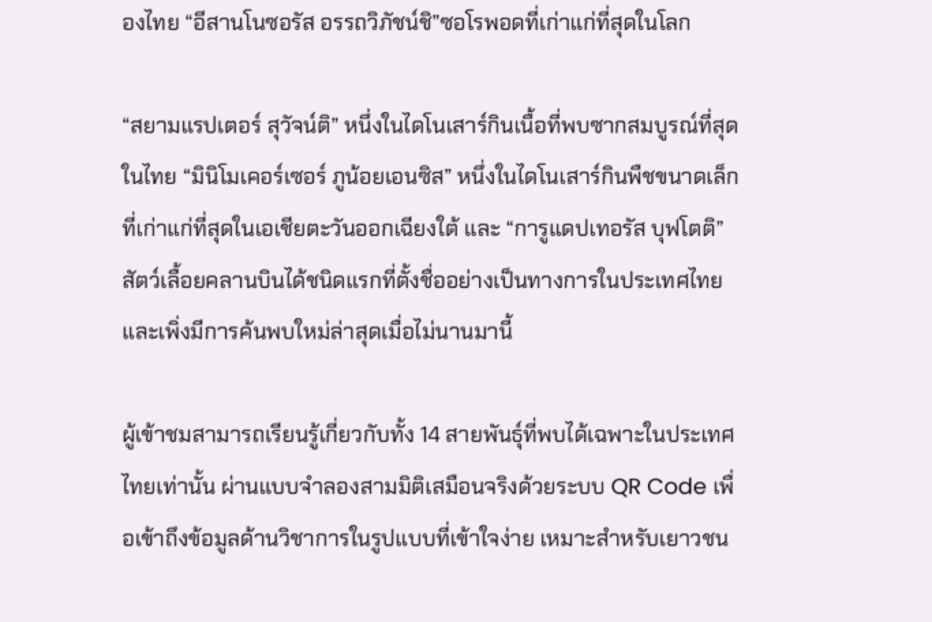องไทย “อีสานโนซอรัส อรรถวิภัชน์ชิ”ซอโรพอดที่เก่าแก่ที่สุดในโลก

“สยามแรปเตอร์ สุวัจน์ติ” หนึ่งในไดโนเสาร์กินเนื้อที่พบซากสมบูรณ์ที่สุดในไทย “มินิโมเคอร์เซอร์ ภูน้อยเอนซิส” หนึ่งในไดโนเสาร์กินพืชขนาดเล็กที่เก่าแก่ที่สุดในเอเชียตะวันออกเฉียงใต้ และ “การูแดปเทอรัส บุฟโตติ” สัตว์เลื้อยคลานบินได้ชนิดแรกที่ตั้งชื่ออย่างเป็นทางการในประเทศไทยและเพิ่งมีการค้นพบใหม่ล่าสุดเมื่อไม่นานมานี้

ผู้เข้าชมสามารถเรียนรู้เกี่ยวกับทั้ง 14 สายพันธุ์ที่พบได้เฉพาะในประเทศไทยเท่านั้น ผ่านแบบจำลองสามมิติเสมือนจริงด้วยระบบ QR Code เพื่อเข้าถึงข้อมูลด้านวิชาการในรูปแบบที่เข้าใจง่าย เหมาะสำหรับเยาวชน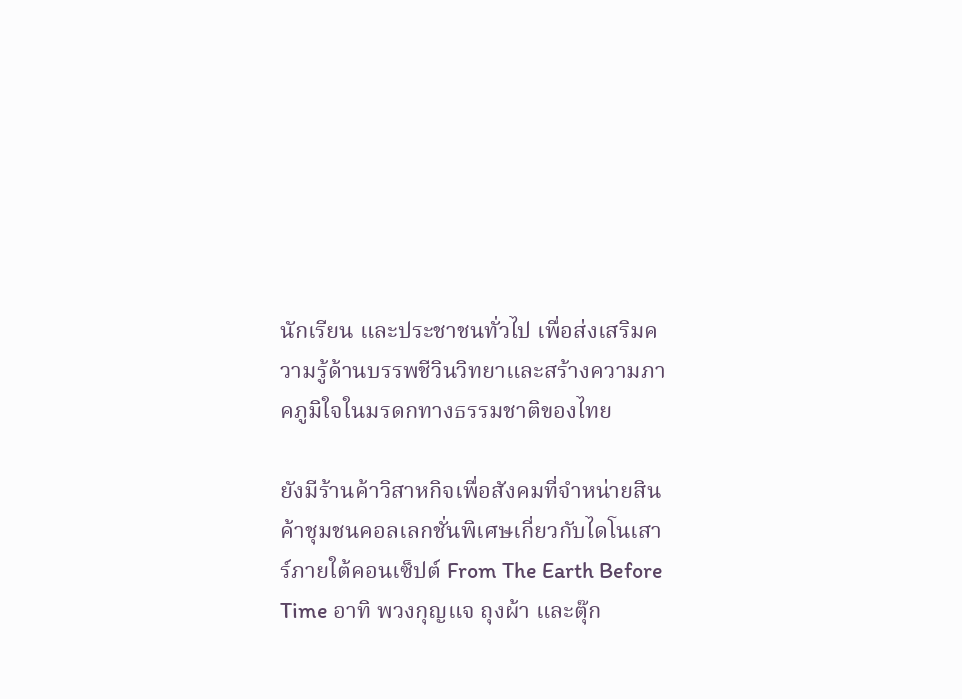นักเรียน และประชาชนทั่วไป เพื่อส่งเสริมความรู้ด้านบรรพชีวินวิทยาและสร้างความภาคภูมิใจในมรดกทางธรรมชาติของไทย

ยังมีร้านค้าวิสาหกิจเพื่อสังคมที่จำหน่ายสินค้าชุมชนคอลเลกชั่นพิเศษเกี่ยวกับไดโนเสาร์ภายใต้คอนเซ็ปต์ From The Earth Before Time อาทิ พวงกุญแจ ถุงผ้า และตุ๊ก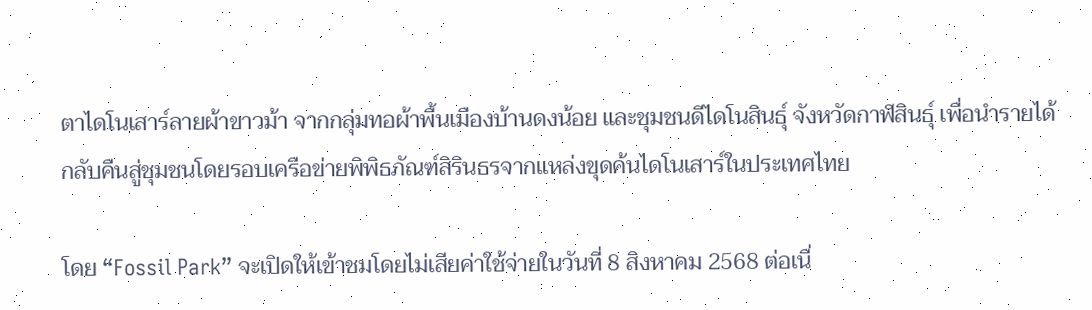ตาไดโนเสาร์ลายผ้าขาวม้า จากกลุ่มทอผ้าพื้นเมืองบ้านดงน้อย และชุมชนดีไดโนสินธุ์ จังหวัดกาฬสินธุ์ เพื่อนำรายได้กลับคืนสู่ชุมชนโดยรอบเครือข่ายพิพิธภัณฑ์สิรินธรจากแหล่งขุดค้นไดโนเสาร์ในประเทศไทย

โดย “Fossil Park” จะเปิดให้เข้าชมโดยไม่เสียค่าใช้จ่ายในวันที่ 8 สิงหาคม 2568 ต่อเนื่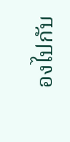องไปกับ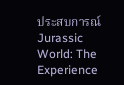ประสบการณ์ Jurassic World: The Experience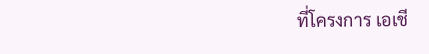ที่โครงการ เอเชี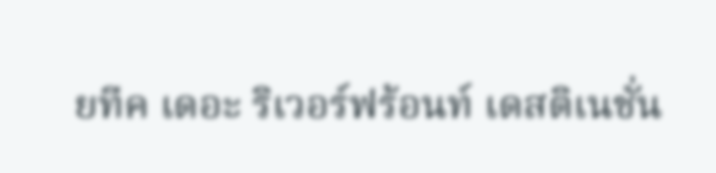ยทีค เดอะ ริเวอร์ฟร้อนท์ เดสติเนชั่น